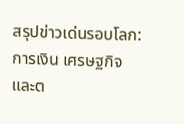สรุปข่าวเด่นรอบโลก: การเงิน เศรษฐกิจ และต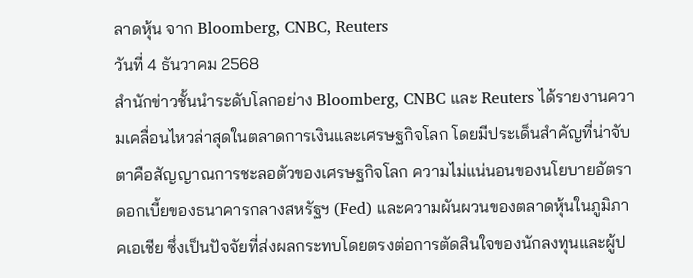ลาดหุ้น จาก Bloomberg, CNBC, Reuters
วันที่ 4 ธันวาคม 2568
สำนักข่าวชั้นนำระดับโลกอย่าง Bloomberg, CNBC และ Reuters ได้รายงานความเคลื่อนไหวล่าสุดในตลาดการเงินและเศรษฐกิจโลก โดยมีประเด็นสำคัญที่น่าจับตาคือสัญญาณการชะลอตัวของเศรษฐกิจโลก ความไม่แน่นอนของนโยบายอัตราดอกเบี้ยของธนาคารกลางสหรัฐฯ (Fed) และความผันผวนของตลาดหุ้นในภูมิภาคเอเชีย ซึ่งเป็นปัจจัยที่ส่งผลกระทบโดยตรงต่อการตัดสินใจของนักลงทุนและผู้ป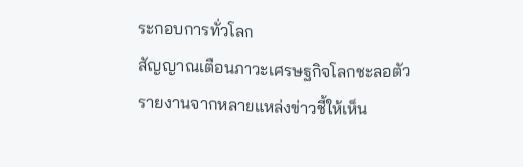ระกอบการทั่วโลก
สัญญาณเตือนภาวะเศรษฐกิจโลกชะลอตัว
รายงานจากหลายแหล่งข่าวชี้ให้เห็น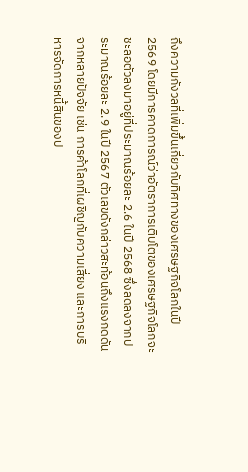ถึงความกังวลที่เพิ่มขึ้นเกี่ยวกับทิศทางของเศรษฐกิจโลกในปี 2569 โดยมีการคาดการณ์ว่าอัตราการเติบโตของเศรษฐกิจโลกจะชะลอตัวลงมาอยู่ที่ประมาณร้อยละ 2.6 ในปี 2568 ซึ่งลดลงจากประมาณร้อยละ 2.9 ในปี 2567 ตัวเลขดังกล่าวสะท้อนถึงแรงกดดันจากหลายปัจจัย เช่น การค้าโลกที่เผชิญกับความเสี่ยง และการบริหารจัดการหนี้สินของป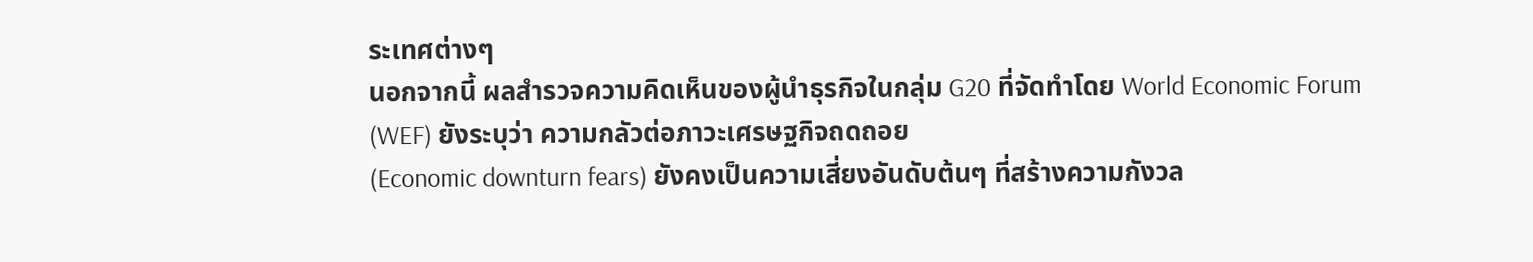ระเทศต่างๆ
นอกจากนี้ ผลสำรวจความคิดเห็นของผู้นำธุรกิจในกลุ่ม G20 ที่จัดทำโดย World Economic Forum (WEF) ยังระบุว่า ความกลัวต่อภาวะเศรษฐกิจถดถอย
(Economic downturn fears) ยังคงเป็นความเสี่ยงอันดับต้นๆ ที่สร้างความกังวล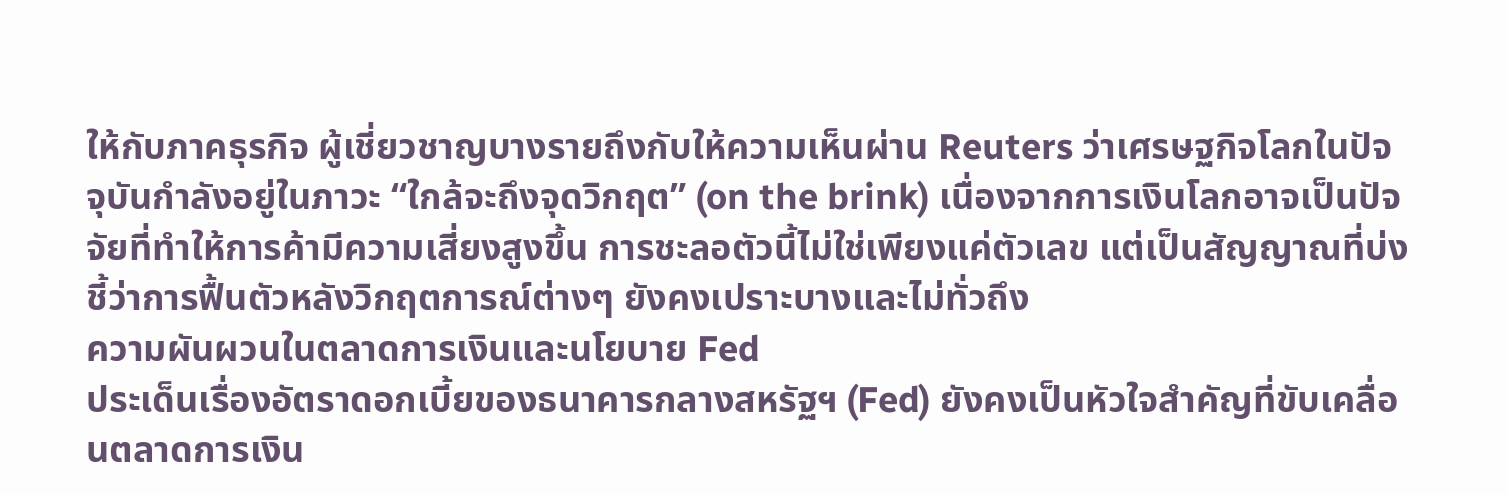ให้กับภาคธุรกิจ ผู้เชี่ยวชาญบางรายถึงกับให้ความเห็นผ่าน Reuters ว่าเศรษฐกิจโลกในปัจจุบันกำลังอยู่ในภาวะ “ใกล้จะถึงจุดวิกฤต” (on the brink) เนื่องจากการเงินโลกอาจเป็นปัจจัยที่ทำให้การค้ามีความเสี่ยงสูงขึ้น การชะลอตัวนี้ไม่ใช่เพียงแค่ตัวเลข แต่เป็นสัญญาณที่บ่งชี้ว่าการฟื้นตัวหลังวิกฤตการณ์ต่างๆ ยังคงเปราะบางและไม่ทั่วถึง
ความผันผวนในตลาดการเงินและนโยบาย Fed
ประเด็นเรื่องอัตราดอกเบี้ยของธนาคารกลางสหรัฐฯ (Fed) ยังคงเป็นหัวใจสำคัญที่ขับเคลื่อนตลาดการเงิน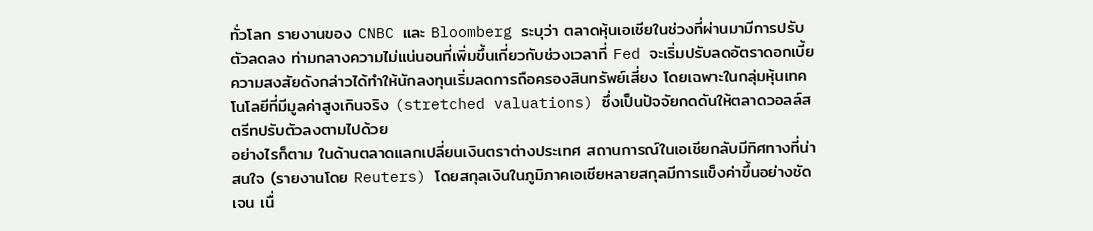ทั่วโลก รายงานของ CNBC และ Bloomberg ระบุว่า ตลาดหุ้นเอเชียในช่วงที่ผ่านมามีการปรับตัวลดลง ท่ามกลางความไม่แน่นอนที่เพิ่มขึ้นเกี่ยวกับช่วงเวลาที่ Fed จะเริ่มปรับลดอัตราดอกเบี้ย ความสงสัยดังกล่าวได้ทำให้นักลงทุนเริ่มลดการถือครองสินทรัพย์เสี่ยง โดยเฉพาะในกลุ่มหุ้นเทคโนโลยีที่มีมูลค่าสูงเกินจริง (stretched valuations) ซึ่งเป็นปัจจัยกดดันให้ตลาดวอลล์สตรีทปรับตัวลงตามไปด้วย
อย่างไรก็ตาม ในด้านตลาดแลกเปลี่ยนเงินตราต่างประเทศ สถานการณ์ในเอเชียกลับมีทิศทางที่น่าสนใจ (รายงานโดย Reuters) โดยสกุลเงินในภูมิภาคเอเชียหลายสกุลมีการแข็งค่าขึ้นอย่างชัดเจน เนื่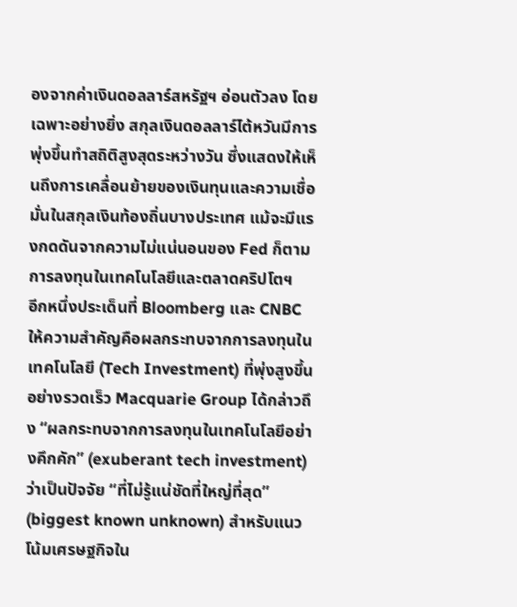องจากค่าเงินดอลลาร์สหรัฐฯ อ่อนตัวลง โดยเฉพาะอย่างยิ่ง สกุลเงินดอลลาร์ไต้หวันมีการพุ่งขึ้นทำสถิติสูงสุดระหว่างวัน ซึ่งแสดงให้เห็นถึงการเคลื่อนย้ายของเงินทุนและความเชื่อมั่นในสกุลเงินท้องถิ่นบางประเทศ แม้จะมีแรงกดดันจากความไม่แน่นอนของ Fed ก็ตาม
การลงทุนในเทคโนโลยีและตลาดคริปโตฯ
อีกหนึ่งประเด็นที่ Bloomberg และ CNBC ให้ความสำคัญคือผลกระทบจากการลงทุนในเทคโนโลยี (Tech Investment) ที่พุ่งสูงขึ้นอย่างรวดเร็ว Macquarie Group ได้กล่าวถึง “ผลกระทบจากการลงทุนในเทคโนโลยีอย่างคึกคัก” (exuberant tech investment) ว่าเป็นปัจจัย “ที่ไม่รู้แน่ชัดที่ใหญ่ที่สุด” (biggest known unknown) สำหรับแนวโน้มเศรษฐกิจใน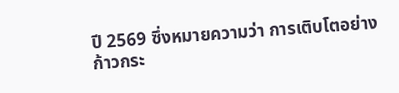ปี 2569 ซึ่งหมายความว่า การเติบโตอย่างก้าวกระ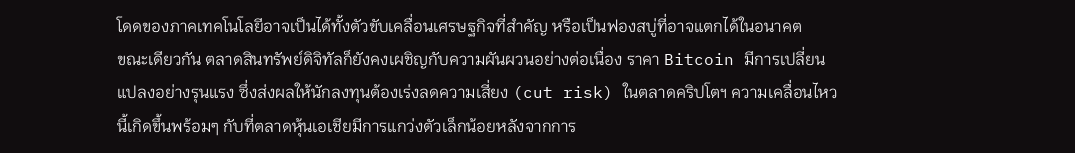โดดของภาคเทคโนโลยีอาจเป็นได้ทั้งตัวขับเคลื่อนเศรษฐกิจที่สำคัญ หรือเป็นฟองสบู่ที่อาจแตกได้ในอนาคต
ขณะเดียวกัน ตลาดสินทรัพย์ดิจิทัลก็ยังคงเผชิญกับความผันผวนอย่างต่อเนื่อง ราคา Bitcoin มีการเปลี่ยนแปลงอย่างรุนแรง ซึ่งส่งผลให้นักลงทุนต้องเร่งลดความเสี่ยง (cut risk) ในตลาดคริปโตฯ ความเคลื่อนไหวนี้เกิดขึ้นพร้อมๆ กับที่ตลาดหุ้นเอเชียมีการแกว่งตัวเล็กน้อยหลังจากการ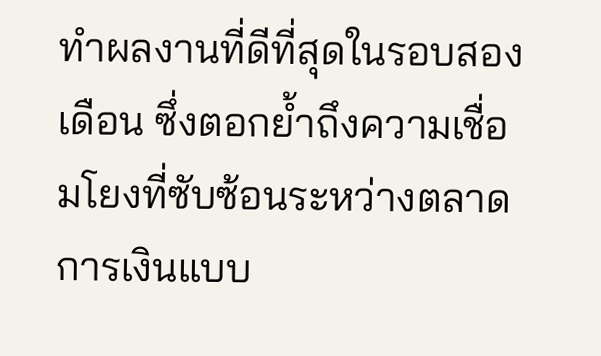ทำผลงานที่ดีที่สุดในรอบสองเดือน ซึ่งตอกย้ำถึงความเชื่อมโยงที่ซับซ้อนระหว่างตลาดการเงินแบบ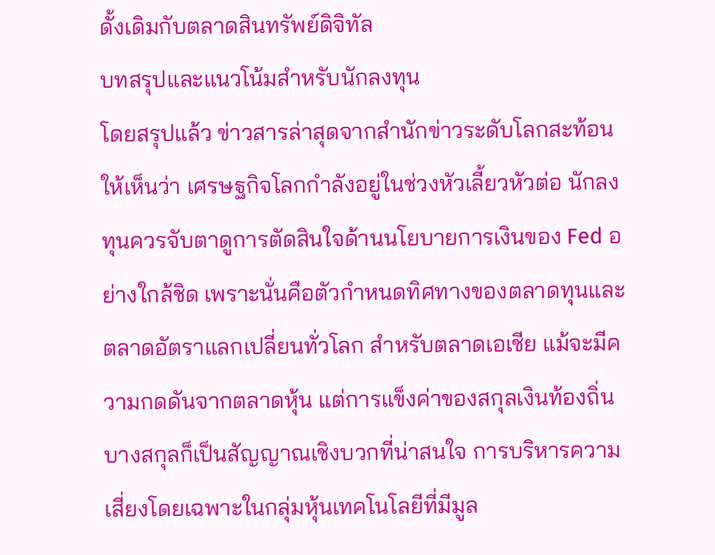ดั้งเดิมกับตลาดสินทรัพย์ดิจิทัล
บทสรุปและแนวโน้มสำหรับนักลงทุน
โดยสรุปแล้ว ข่าวสารล่าสุดจากสำนักข่าวระดับโลกสะท้อนให้เห็นว่า เศรษฐกิจโลกกำลังอยู่ในช่วงหัวเลี้ยวหัวต่อ นักลงทุนควรจับตาดูการตัดสินใจด้านนโยบายการเงินของ Fed อย่างใกล้ชิด เพราะนั่นคือตัวกำหนดทิศทางของตลาดทุนและตลาดอัตราแลกเปลี่ยนทั่วโลก สำหรับตลาดเอเชีย แม้จะมีความกดดันจากตลาดหุ้น แต่การแข็งค่าของสกุลเงินท้องถิ่นบางสกุลก็เป็นสัญญาณเชิงบวกที่น่าสนใจ การบริหารความเสี่ยงโดยเฉพาะในกลุ่มหุ้นเทคโนโลยีที่มีมูล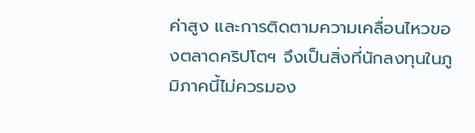ค่าสูง และการติดตามความเคลื่อนไหวของตลาดคริปโตฯ จึงเป็นสิ่งที่นักลงทุนในภูมิภาคนี้ไม่ควรมอง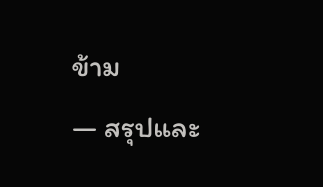ข้าม
— สรุปและ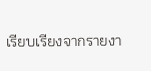เรียบเรียงจากรายงา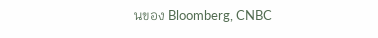นของ Bloomberg, CNBC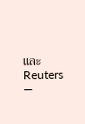และ Reuters —